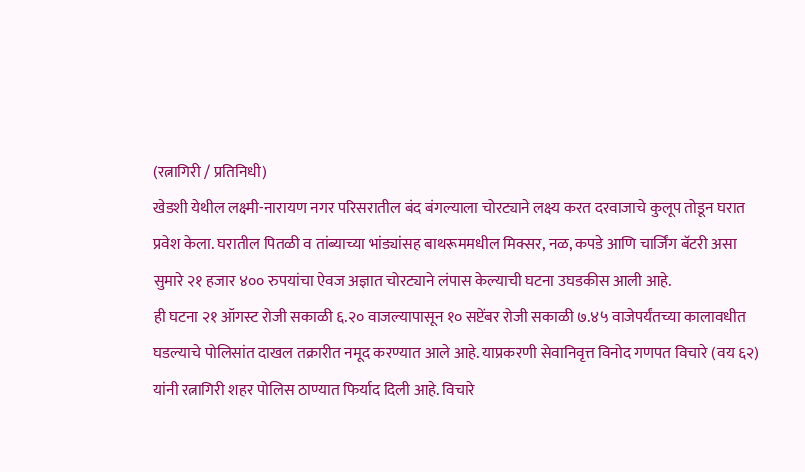(रत्नागिरी / प्रतिनिधी)
खेडशी येथील लक्ष्मी-नारायण नगर परिसरातील बंद बंगल्याला चोरट्याने लक्ष्य करत दरवाजाचे कुलूप तोडून घरात प्रवेश केला. घरातील पितळी व तांब्याच्या भांड्यांसह बाथरूममधील मिक्सर, नळ, कपडे आणि चार्जिंग बॅटरी असा सुमारे २१ हजार ४०० रुपयांचा ऐवज अज्ञात चोरट्याने लंपास केल्याची घटना उघडकीस आली आहे.
ही घटना २१ ऑगस्ट रोजी सकाळी ६.२० वाजल्यापासून १० सप्टेंबर रोजी सकाळी ७.४५ वाजेपर्यंतच्या कालावधीत घडल्याचे पोलिसांत दाखल तक्रारीत नमूद करण्यात आले आहे. याप्रकरणी सेवानिवृत्त विनोद गणपत विचारे (वय ६२) यांनी रत्नागिरी शहर पोलिस ठाण्यात फिर्याद दिली आहे. विचारे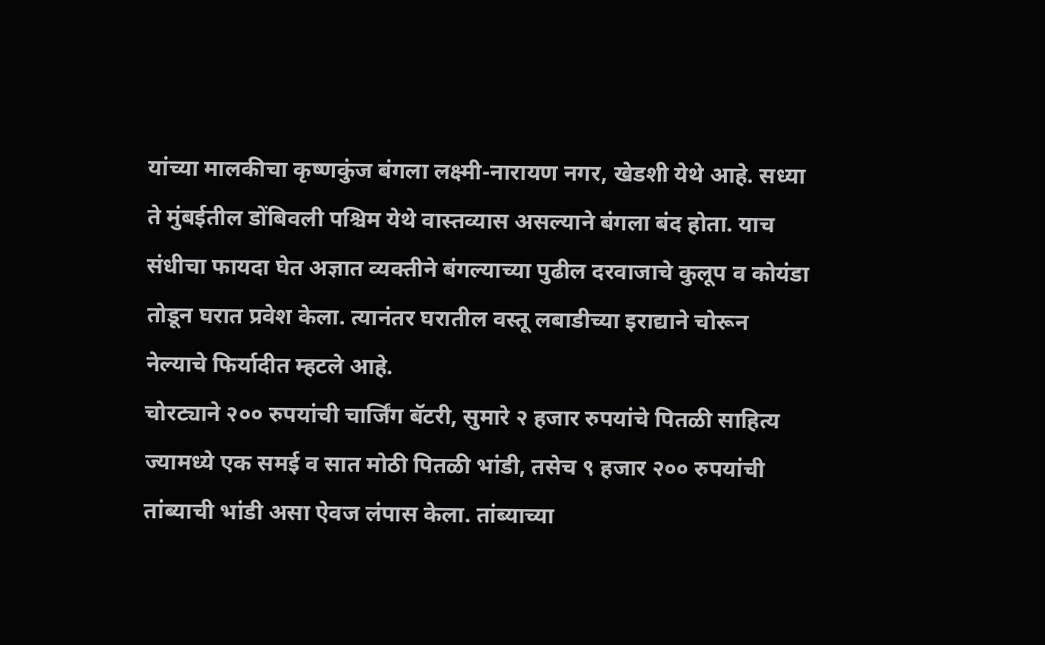यांच्या मालकीचा कृष्णकुंज बंगला लक्ष्मी-नारायण नगर, खेडशी येथे आहे. सध्या ते मुंबईतील डोंबिवली पश्चिम येथे वास्तव्यास असल्याने बंगला बंद होता. याच संधीचा फायदा घेत अज्ञात व्यक्तीने बंगल्याच्या पुढील दरवाजाचे कुलूप व कोयंडा तोडून घरात प्रवेश केला. त्यानंतर घरातील वस्तू लबाडीच्या इराद्याने चोरून नेल्याचे फिर्यादीत म्हटले आहे.
चोरट्याने २०० रुपयांची चार्जिंग बॅटरी, सुमारे २ हजार रुपयांचे पितळी साहित्य ज्यामध्ये एक समई व सात मोठी पितळी भांडी, तसेच ९ हजार २०० रुपयांची तांब्याची भांडी असा ऐवज लंपास केला. तांब्याच्या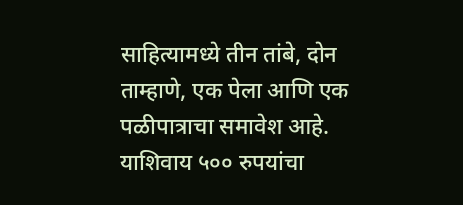साहित्यामध्ये तीन तांबे, दोन ताम्हाणे, एक पेला आणि एक पळीपात्राचा समावेश आहे. याशिवाय ५०० रुपयांचा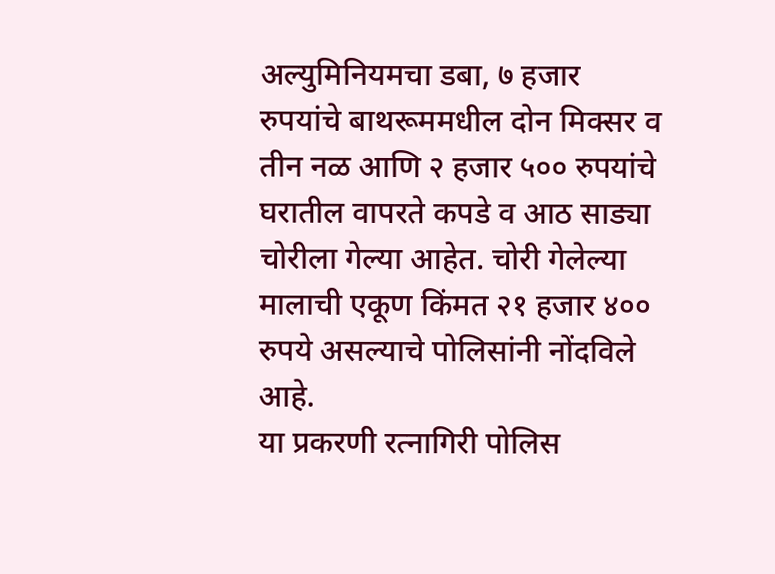अल्युमिनियमचा डबा, ७ हजार रुपयांचे बाथरूममधील दोन मिक्सर व तीन नळ आणि २ हजार ५०० रुपयांचे घरातील वापरते कपडे व आठ साड्या चोरीला गेल्या आहेत. चोरी गेलेल्या मालाची एकूण किंमत २१ हजार ४०० रुपये असल्याचे पोलिसांनी नोंदविले आहे.
या प्रकरणी रत्नागिरी पोलिस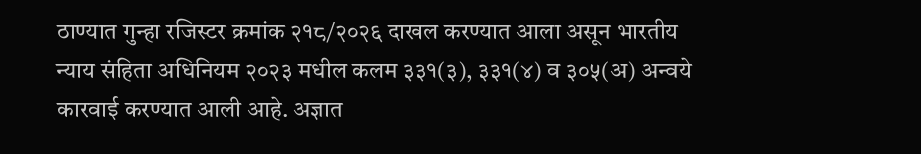ठाण्यात गुन्हा रजिस्टर क्रमांक २१८/२०२६ दाखल करण्यात आला असून भारतीय न्याय संहिता अधिनियम २०२३ मधील कलम ३३१(३), ३३१(४) व ३०५(अ) अन्वये कारवाई करण्यात आली आहे. अज्ञात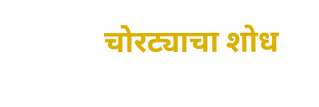चोरट्याचा शोध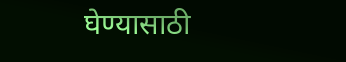घेण्यासाठी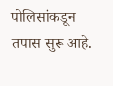पोलिसांकडून तपास सुरू आहे.